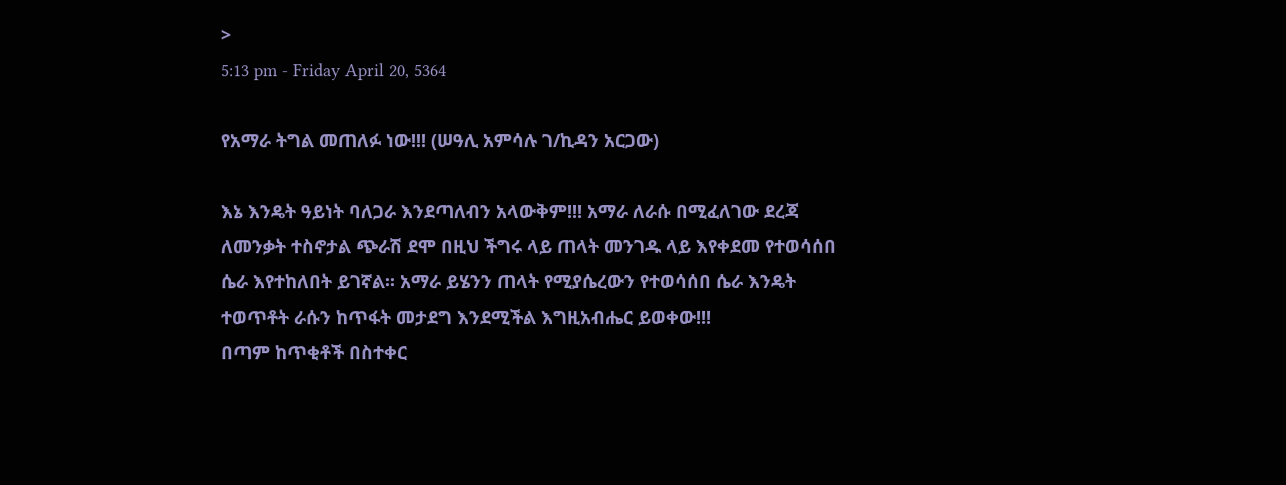>
5:13 pm - Friday April 20, 5364

የአማራ ትግል መጠለፉ ነው!!! (ሠዓሊ አምሳሉ ገ/ኪዳን አርጋው)

እኔ እንዴት ዓይነት ባለጋራ እንደጣለብን አላውቅም!!! አማራ ለራሱ በሚፈለገው ደረጃ ለመንቃት ተስኖታል ጭራሽ ደሞ በዚህ ችግሩ ላይ ጠላት መንገዱ ላይ እየቀደመ የተወሳሰበ ሴራ እየተከለበት ይገኛል፡፡ አማራ ይሄንን ጠላት የሚያሴረውን የተወሳሰበ ሴራ እንዴት ተወጥቶት ራሱን ከጥፋት መታደግ እንደሚችል እግዚአብሔር ይወቀው!!!
በጣም ከጥቂቶች በስተቀር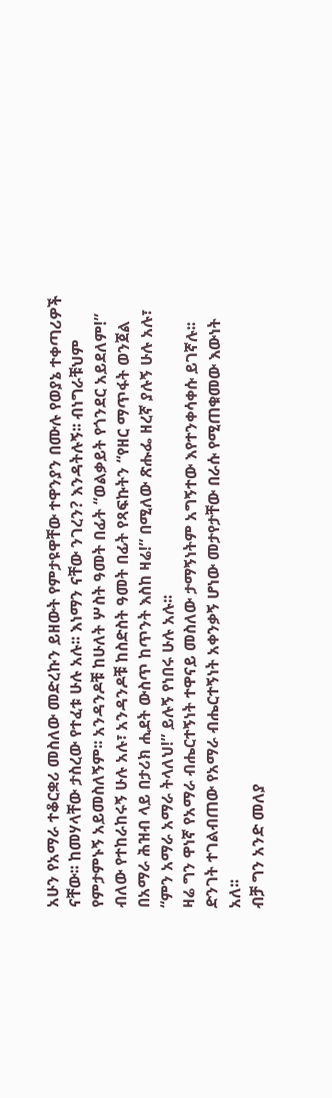አሁን የአማራ ተቆርቋሪ መስለው መድረኩን ይዘውት የምታዩዋቸው ተዋንያን በሙሉ የወያኔ ተቀጣሪዎች ናቸው፡፡ ከመሃላቸው ታስረው የተፈቱ ሁሉ አሉ፡፡ እነማን ናቸው ንገረን? እንዳትሉኝ፡፡ ብነግራቹህም የምታምኑኝ አይመስለኝም፡፡ አንዳንዶቹ ከሁለት ሦስት ዓመት በፊት “ወልቃይት የጎንደር አይደለም!” ብለው የተከራከሩኝ ሁሉ አሉ፣ አንዳንዶቹ ከስድስት ዓመት በፊት የጻፍኩትን “የዘር ማጥፋት ወንጀል በአማራ ሕዝብ ላይ በታሪክ ሒደት ውስጥ ከጥንት እስከ ዛሬ!” በሚለው ጽሑፌ ዘረኛ ያሉኝ ሁሉ አሉ፣ “ምን አማራ አማራ ትላለህ!” ይሉኝ የነበሩ ሁሉ አሉ፡፡
ዛሬ ግን ዋነኛ የአማራ ብሔርተኝነት ተዋናይ መስለው ታማኝነትም አግኝተው እየተንቀሳቀሱ ይገኛሉ፡፡ ድንገት ተገልብጠው የአማራ ብሔርተኝነት አቀንቃኝ ሆነው መታየታቸው በራሱ የሚጠቁመው እውነት አለ፡፡
ብቻ ግን አንድ መለያ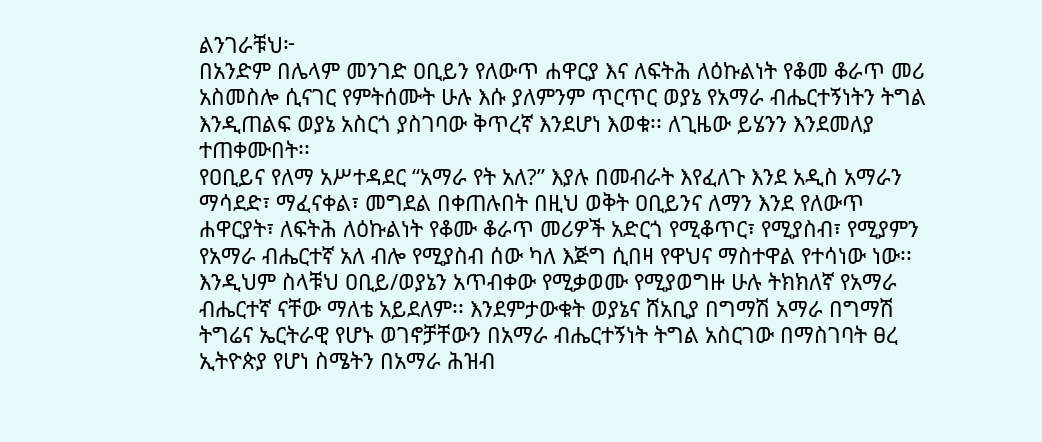ልንገራቹህ፦
በአንድም በሌላም መንገድ ዐቢይን የለውጥ ሐዋርያ እና ለፍትሕ ለዕኩልነት የቆመ ቆራጥ መሪ አስመስሎ ሲናገር የምትሰሙት ሁሉ እሱ ያለምንም ጥርጥር ወያኔ የአማራ ብሔርተኝነትን ትግል እንዲጠልፍ ወያኔ አስርጎ ያስገባው ቅጥረኛ እንደሆነ እወቁ፡፡ ለጊዜው ይሄንን እንደመለያ ተጠቀሙበት፡፡
የዐቢይና የለማ አሥተዳደር “አማራ የት አለ?” እያሉ በመብራት እየፈለጉ እንደ አዲስ አማራን ማሳደድ፣ ማፈናቀል፣ መግደል በቀጠሉበት በዚህ ወቅት ዐቢይንና ለማን እንደ የለውጥ ሐዋርያት፣ ለፍትሕ ለዕኩልነት የቆሙ ቆራጥ መሪዎች አድርጎ የሚቆጥር፣ የሚያስብ፣ የሚያምን የአማራ ብሔርተኛ አለ ብሎ የሚያስብ ሰው ካለ እጅግ ሲበዛ የዋህና ማስተዋል የተሳነው ነው፡፡
እንዲህም ስላቹህ ዐቢይ/ወያኔን አጥብቀው የሚቃወሙ የሚያወግዙ ሁሉ ትክክለኛ የአማራ ብሔርተኛ ናቸው ማለቴ አይደለም፡፡ እንደምታውቁት ወያኔና ሸአቢያ በግማሽ አማራ በግማሽ ትግሬና ኤርትራዊ የሆኑ ወገኖቻቸውን በአማራ ብሔርተኝነት ትግል አስርገው በማስገባት ፀረ ኢትዮጵያ የሆነ ስሜትን በአማራ ሕዝብ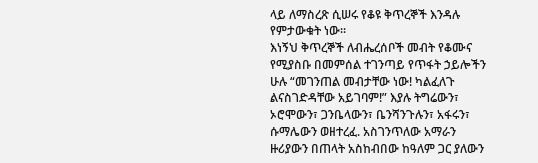ላይ ለማስረጽ ሲሠሩ የቆዩ ቅጥረኞች እንዳሉ የምታውቁት ነው፡፡
እነኝህ ቅጥረኞች ለብሔረሰቦች መብት የቆሙና የሚያስቡ በመምሰል ተገንጣይ የጥፋት ኃይሎችን ሁሉ “መገንጠል መብታቸው ነው! ካልፈለጉ ልናስገድዳቸው አይገባም!” እያሉ ትግሬውን፣ ኦሮሞውን፣ ጋንቤላውን፣ ቤንሻንጉሉን፣ አፋሩን፣ ሱማሌውን ወዘተረፈ. አስገንጥለው አማራን ዙሪያውን በጠላት አስከብበው ከዓለም ጋር ያለውን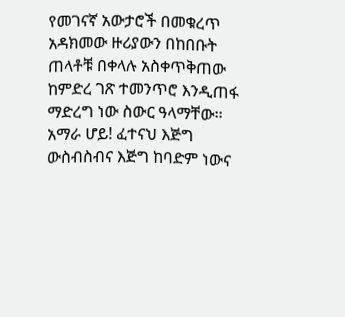የመገናኛ አውታሮች በመቁረጥ አዳክመው ዙሪያውን በከበቡት ጠላቶቹ በቀላሉ አስቀጥቅጠው ከምድረ ገጽ ተመንጥሮ እንዲጠፋ ማድረግ ነው ስውር ዓላማቸው፡፡
አማራ ሆይ! ፈተናህ እጅግ ውስብስብና እጅግ ከባድም ነውና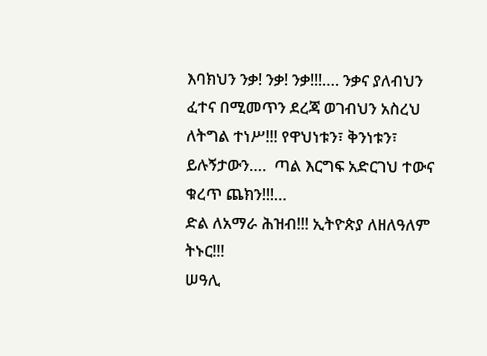እባክህን ንቃ! ንቃ! ንቃ!!!…. ንቃና ያለብህን ፈተና በሚመጥን ደረጃ ወገብህን አስረህ ለትግል ተነሥ!!! የዋህነቱን፣ ቅንነቱን፣ ይሉኝታውን….  ጣል እርግፍ አድርገህ ተውና ቁረጥ ጨክን!!!…
ድል ለአማራ ሕዝብ!!! ኢትዮጵያ ለዘለዓለም ትኑር!!!
ሠዓሊ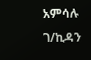አምሳሉ ገ/ኪዳን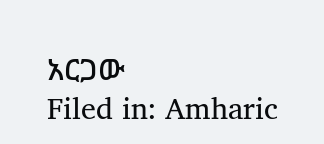አርጋው
Filed in: Amharic